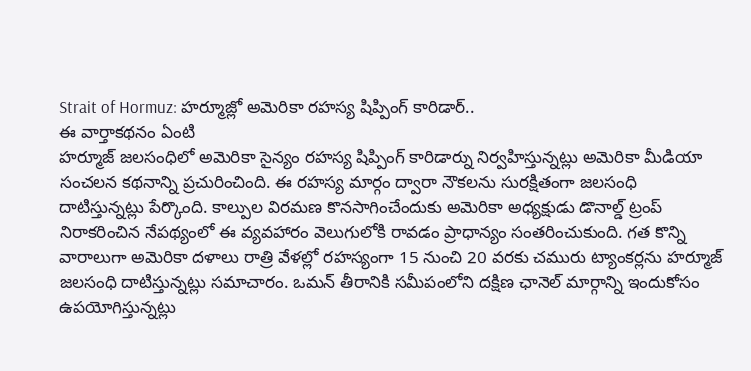Strait of Hormuz: హర్మూజ్లో అమెరికా రహస్య షిప్పింగ్ కారిడార్..
ఈ వార్తాకథనం ఏంటి
హర్మూజ్ జలసంధిలో అమెరికా సైన్యం రహస్య షిప్పింగ్ కారిడార్ను నిర్వహిస్తున్నట్లు అమెరికా మీడియా సంచలన కథనాన్ని ప్రచురించింది. ఈ రహస్య మార్గం ద్వారా నౌకలను సురక్షితంగా జలసంధి దాటిస్తున్నట్లు పేర్కొంది. కాల్పుల విరమణ కొనసాగించేందుకు అమెరికా అధ్యక్షుడు డొనాల్డ్ ట్రంప్ నిరాకరించిన నేపథ్యంలో ఈ వ్యవహారం వెలుగులోకి రావడం ప్రాధాన్యం సంతరించుకుంది. గత కొన్ని వారాలుగా అమెరికా దళాలు రాత్రి వేళల్లో రహస్యంగా 15 నుంచి 20 వరకు చమురు ట్యాంకర్లను హర్మూజ్ జలసంధి దాటిస్తున్నట్లు సమాచారం. ఒమన్ తీరానికి సమీపంలోని దక్షిణ ఛానెల్ మార్గాన్ని ఇందుకోసం ఉపయోగిస్తున్నట్లు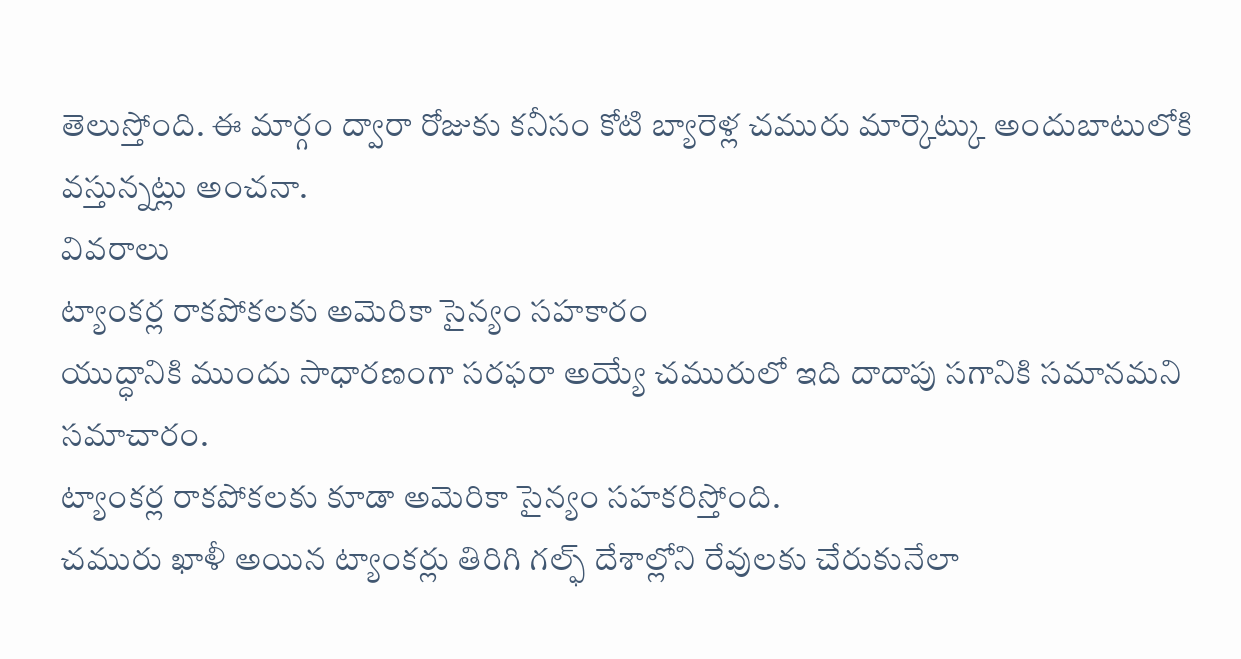తెలుస్తోంది. ఈ మార్గం ద్వారా రోజుకు కనీసం కోటి బ్యారెళ్ల చమురు మార్కెట్కు అందుబాటులోకి వస్తున్నట్లు అంచనా.
వివరాలు
ట్యాంకర్ల రాకపోకలకు అమెరికా సైన్యం సహకారం
యుద్ధానికి ముందు సాధారణంగా సరఫరా అయ్యే చమురులో ఇది దాదాపు సగానికి సమానమని సమాచారం.
ట్యాంకర్ల రాకపోకలకు కూడా అమెరికా సైన్యం సహకరిస్తోంది.
చమురు ఖాళీ అయిన ట్యాంకర్లు తిరిగి గల్ఫ్ దేశాల్లోని రేవులకు చేరుకునేలా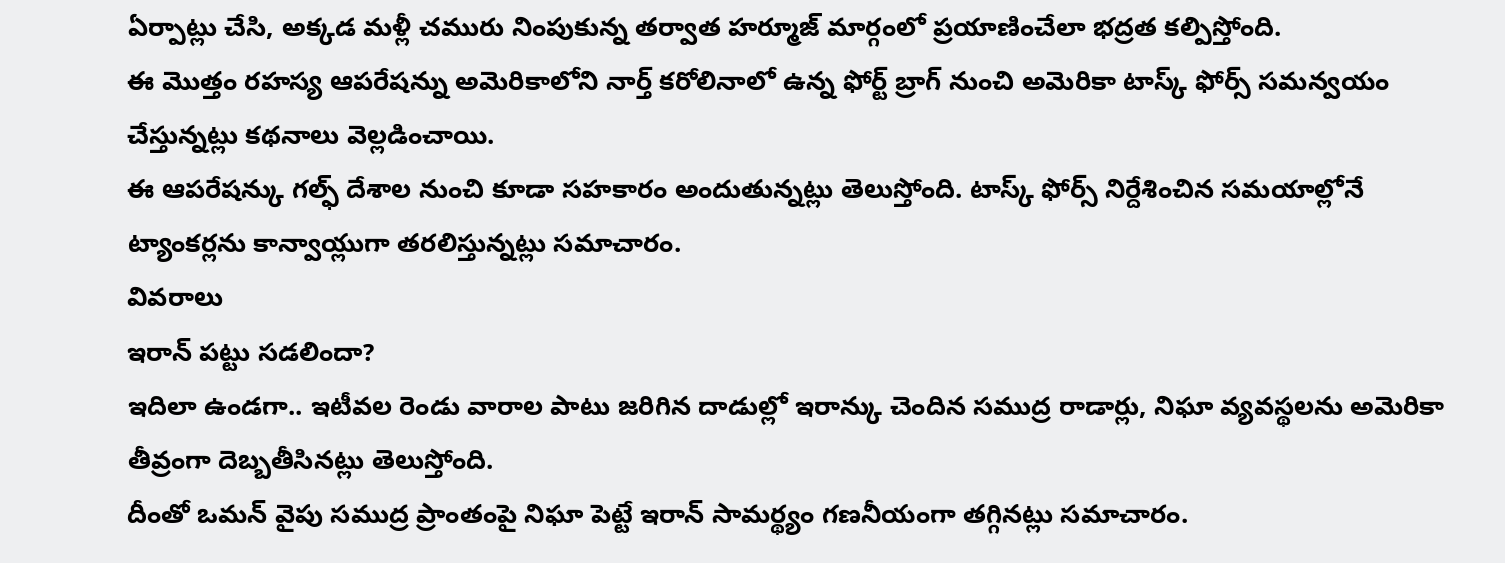ఏర్పాట్లు చేసి, అక్కడ మళ్లీ చమురు నింపుకున్న తర్వాత హర్మూజ్ మార్గంలో ప్రయాణించేలా భద్రత కల్పిస్తోంది.
ఈ మొత్తం రహస్య ఆపరేషన్ను అమెరికాలోని నార్త్ కరోలినాలో ఉన్న ఫోర్ట్ బ్రాగ్ నుంచి అమెరికా టాస్క్ ఫోర్స్ సమన్వయం చేస్తున్నట్లు కథనాలు వెల్లడించాయి.
ఈ ఆపరేషన్కు గల్ఫ్ దేశాల నుంచి కూడా సహకారం అందుతున్నట్లు తెలుస్తోంది. టాస్క్ ఫోర్స్ నిర్దేశించిన సమయాల్లోనే ట్యాంకర్లను కాన్వాయ్లుగా తరలిస్తున్నట్లు సమాచారం.
వివరాలు
ఇరాన్ పట్టు సడలిందా?
ఇదిలా ఉండగా.. ఇటీవల రెండు వారాల పాటు జరిగిన దాడుల్లో ఇరాన్కు చెందిన సముద్ర రాడార్లు, నిఘా వ్యవస్థలను అమెరికా తీవ్రంగా దెబ్బతీసినట్లు తెలుస్తోంది.
దీంతో ఒమన్ వైపు సముద్ర ప్రాంతంపై నిఘా పెట్టే ఇరాన్ సామర్థ్యం గణనీయంగా తగ్గినట్లు సమాచారం.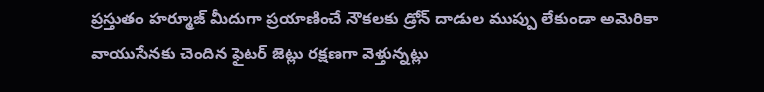ప్రస్తుతం హర్మూజ్ మీదుగా ప్రయాణించే నౌకలకు డ్రోన్ దాడుల ముప్పు లేకుండా అమెరికా వాయుసేనకు చెందిన ఫైటర్ జెట్లు రక్షణగా వెళ్తున్నట్లు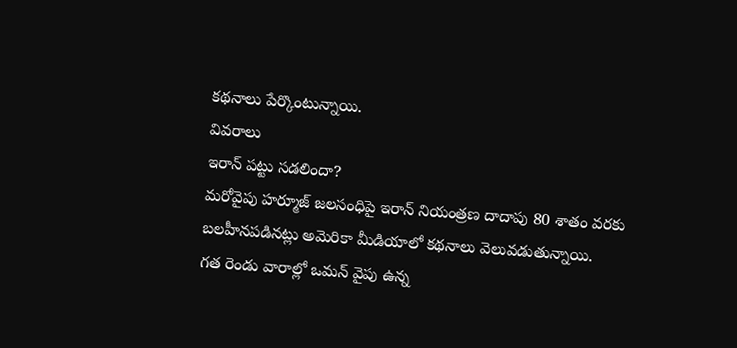కథనాలు పేర్కొంటున్నాయి.
వివరాలు
ఇరాన్ పట్టు సడలిందా?
మరోవైపు హర్మూజ్ జలసంధిపై ఇరాన్ నియంత్రణ దాదాపు 80 శాతం వరకు బలహీనపడినట్లు అమెరికా మీడియాలో కథనాలు వెలువడుతున్నాయి.
గత రెండు వారాల్లో ఒమన్ వైపు ఉన్న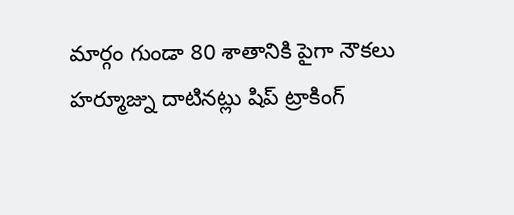మార్గం గుండా 80 శాతానికి పైగా నౌకలు హర్మూజ్ను దాటినట్లు షిప్ ట్రాకింగ్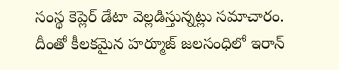సంస్థ కెప్లెర్ డేటా వెల్లడిస్తున్నట్లు సమాచారం.
దీంతో కీలకమైన హర్మూజ్ జలసంధిలో ఇరాన్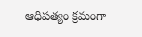ఆధిపత్యం క్రమంగా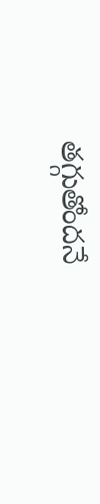తగ్గుతోందనే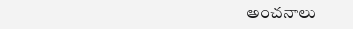అంచనాలు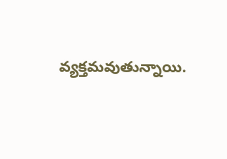వ్యక్తమవుతున్నాయి.